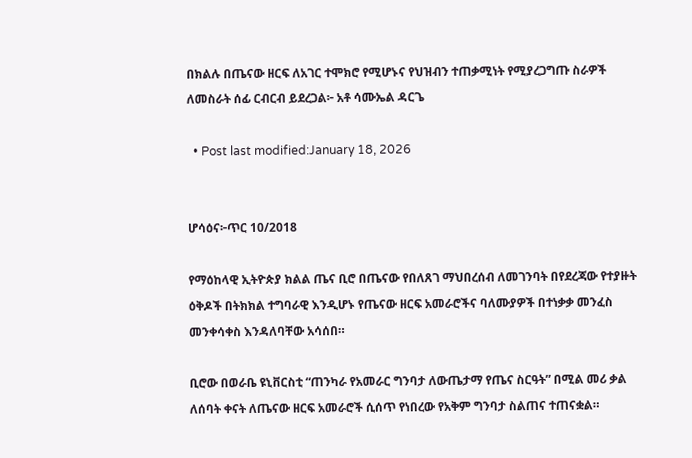በክልሉ በጤናው ዘርፍ ለአገር ተሞክሮ የሚሆኑና የህዝብን ተጠቃሚነት የሚያረጋግጡ ስራዎች ለመስራት ሰፊ ርብርብ ይደረጋል፦ አቶ ሳሙኤል ዳርጌ

  • Post last modified:January 18, 2026


ሆሳዕና፦ጥር 10/2018

የማዕከላዊ ኢትዮጵያ ክልል ጤና ቢሮ በጤናው የበለጸገ ማህበረሰብ ለመገንባት በየደረጃው የተያዙት ዕቅዶች በትክክል ተግባራዊ እንዲሆኑ የጤናው ዘርፍ አመራሮችና ባለሙያዎች በተነቃቃ መንፈስ መንቀሳቀስ እንዳለባቸው አሳሰበ።

ቢሮው በወራቤ ዩኒቨርስቲ “ጠንካራ የአመራር ግንባታ ለውጤታማ የጤና ስርዓት” በሚል መሪ ቃል ለሰባት ቀናት ለጤናው ዘርፍ አመራሮች ሲሰጥ የነበረው የአቅም ግንባታ ስልጠና ተጠናቋል።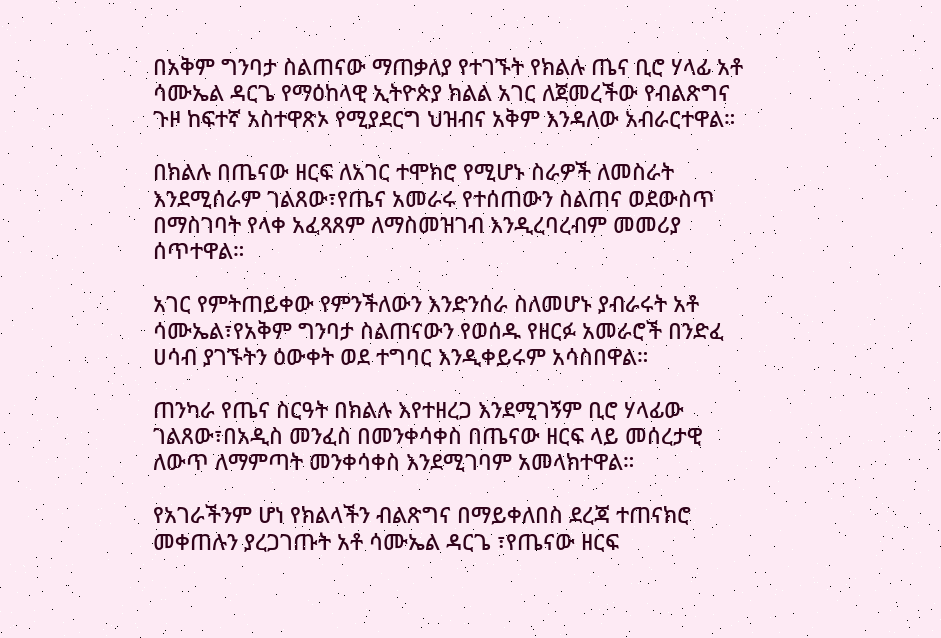በአቅም ግንባታ ስልጠናው ማጠቃለያ የተገኙት የክልሉ ጤና ቢሮ ሃላፊ አቶ ሳሙኤል ዳርጌ የማዕከላዊ ኢትዮጵያ ክልል አገር ለጀመረችው የብልጽግና ጉዞ ከፍተኛ አስተዋጽኦ የሚያደርግ ህዝብና አቅም እንዳለው አብራርተዋል።

በክልሉ በጤናው ዘርፍ ለአገር ተሞክሮ የሚሆኑ ስራዎች ለመስራት እንደሚሰራም ገልጸው፣የጤና አመራሩ የተሰጠውን ስልጠና ወደውስጥ በማስገባት የላቀ አፈጻጸም ለማስመዝገብ እንዲረባረብም መመሪያ ሰጥተዋል።

አገር የምትጠይቀው የምንችለውን እንድንሰራ ስለመሆኑ ያብራሩት አቶ ሳሙኤል፣የአቅም ግንባታ ስልጠናውን የወሰዱ የዘርፉ አመራሮች በንድፈ ሀሳብ ያገኙትን ዕውቀት ወደ ተግባር እንዲቀይሩም አሳስበዋል።

ጠንካራ የጤና ስርዓት በክልሉ እየተዘረጋ እንደሚገኝም ቢሮ ሃላፊው ገልጸው፣በአዲስ መንፈስ በመንቀሳቀስ በጤናው ዘርፍ ላይ መሰረታዊ ለውጥ ለማምጣት መንቀሳቀስ እንደሚገባም አመላክተዋል።

የአገራችንም ሆነ የክልላችን ብልጽግና በማይቀለበስ ደረጃ ተጠናክሮ መቀጠሉን ያረጋገጡት አቶ ሳሙኤል ዳርጌ ፣የጤናው ዘርፍ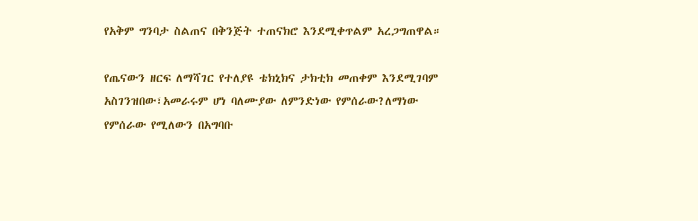የአቅም ግንባታ ስልጠና በቅንጅት ተጠናክሮ እንደሚቀጥልም አረጋግጠዋል።

የጤናውን ዘርፍ ለማሻገር የተለያዩ ቴክኒክና ታክቲክ መጠቀም እንደሚገባም አስገንዝበው፣አመራሩም ሆነ ባለሙያው ለምንድነው የምሰራው?ለማነው የምሰራው የሚለውን በአግባቡ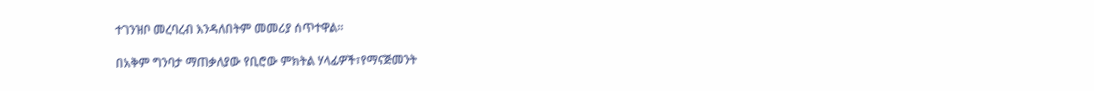ተገንዝቦ መረባረብ እንዳለበትም መመሪያ ሰጥተዋል።

በአቅም ግንባታ ማጠቃለያው የቢሮው ምክትል ሃላፊዎች፣የማናጅመንት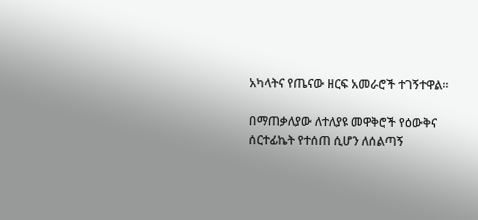አካላትና የጤናው ዘርፍ አመራሮች ተገኝተዋል።

በማጠቃለያው ለተለያዩ መዋቅሮች የዕውቅና ሰርተፊኬት የተሰጠ ሲሆን ለሰልጣኝ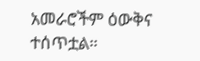አመራሮችም ዕውቅና ተሰጥቷል።